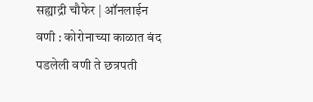सह्याद्री चौफेर | ऑनलाईन
वणी : कोरोनाच्या काळात बंद पडलेली वणी ते छत्रपती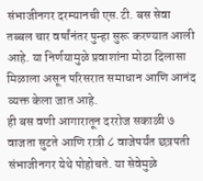संभाजीनगर दरम्यानची एस.टी. बस सेवा तब्बल चार वर्षांनंतर पुन्हा सुरू करण्यात आली आहे. या निर्णयामुळे प्रवाशांना मोठा दिलासा मिळाला असून परिसरात समाधान आणि आनंद व्यक्त केला जात आहे.
ही बस वणी आगारातून दररोज सकाळी ७ वाजता सुटते आणि रात्री ८ वाजेपर्यंत छत्रपती संभाजीनगर येथे पोहोचते. या सेवेमुळे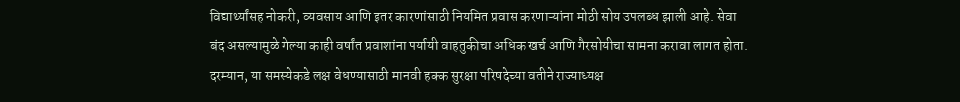विद्यार्थ्यांसह नोकरी, व्यवसाय आणि इतर कारणांसाठी नियमित प्रवास करणाऱ्यांना मोठी सोय उपलब्ध झाली आहे. सेवा बंद असल्यामुळे गेल्या काही वर्षांत प्रवाशांना पर्यायी वाहतुकीचा अधिक खर्च आणि गैरसोयीचा सामना करावा लागत होता.
दरम्यान, या समस्येकडे लक्ष वेधण्यासाठी मानवी हक्क सुरक्षा परिषदेच्या वतीने राज्याध्यक्ष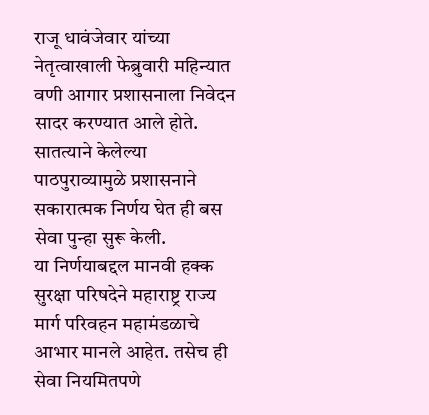राजू धावंजेवार यांच्या नेतृत्वाखाली फेब्रुवारी महिन्यात वणी आगार प्रशासनाला निवेदन सादर करण्यात आले होते. सातत्याने केलेल्या पाठपुराव्यामुळे प्रशासनाने सकारात्मक निर्णय घेत ही बस सेवा पुन्हा सुरू केली.
या निर्णयाबद्दल मानवी हक्क सुरक्षा परिषदेने महाराष्ट्र राज्य मार्ग परिवहन महामंडळाचे आभार मानले आहेत. तसेच ही सेवा नियमितपणे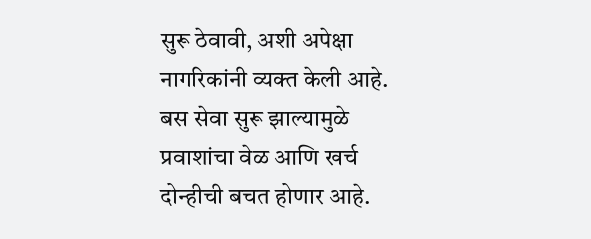सुरू ठेवावी, अशी अपेक्षा नागरिकांनी व्यक्त केली आहे. बस सेवा सुरू झाल्यामुळे प्रवाशांचा वेळ आणि खर्च दोन्हीची बचत होणार आहे.